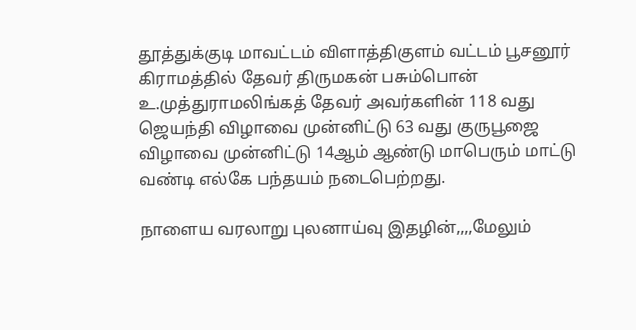தூத்துக்குடி மாவட்டம் விளாத்திகுளம் வட்டம் பூசனூர் கிராமத்தில் தேவர் திருமகன் பசும்பொன் உ.முத்துராமலிங்கத் தேவர் அவர்களின் 118 வது ஜெயந்தி விழாவை முன்னிட்டு 63 வது குருபூஜை விழாவை முன்னிட்டு 14ஆம் ஆண்டு மாபெரும் மாட்டு வண்டி எல்கே பந்தயம் நடைபெற்றது.

நாளைய வரலாறு புலனாய்வு இதழின்,,,,மேலும்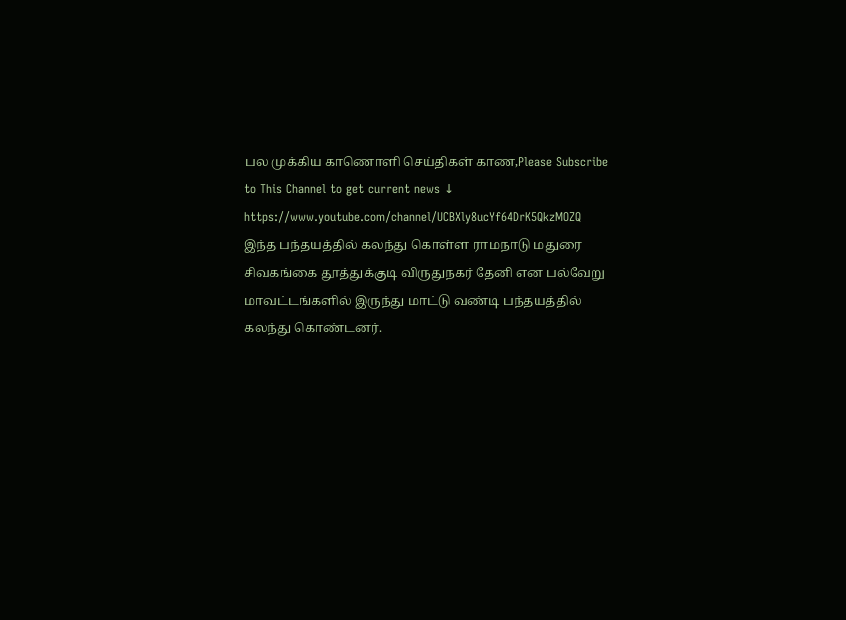பல முக்கிய காணொளி செய்திகள் காண,Please Subscribe to This Channel to get current news ↓
https://www.youtube.com/channel/UCBXly8ucYf64DrK5QkzMOZQ
இந்த பந்தயத்தில் கலந்து கொள்ள ராமநாடு மதுரை சிவகங்கை தூத்துக்குடி விருதுநகர் தேனி என பல்வேறு மாவட்டங்களில் இருந்து மாட்டு வண்டி பந்தயத்தில் கலந்து கொண்டனர்.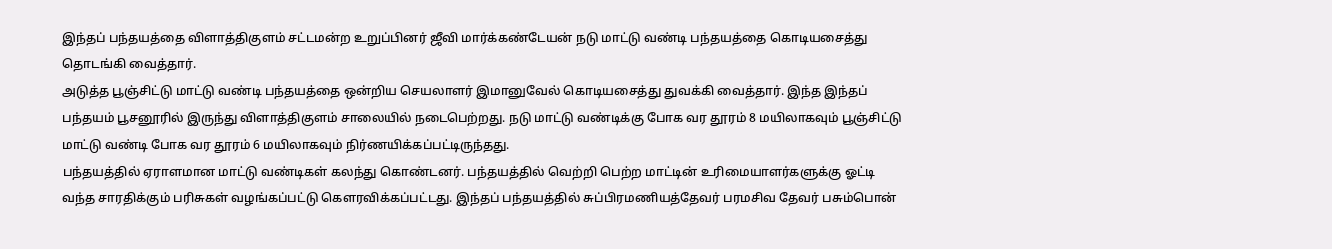இந்தப் பந்தயத்தை விளாத்திகுளம் சட்டமன்ற உறுப்பினர் ஜீவி மார்க்கண்டேயன் நடு மாட்டு வண்டி பந்தயத்தை கொடியசைத்து தொடங்கி வைத்தார்.
அடுத்த பூஞ்சிட்டு மாட்டு வண்டி பந்தயத்தை ஒன்றிய செயலாளர் இமானுவேல் கொடியசைத்து துவக்கி வைத்தார். இந்த இந்தப் பந்தயம் பூசனூரில் இருந்து விளாத்திகுளம் சாலையில் நடைபெற்றது. நடு மாட்டு வண்டிக்கு போக வர தூரம் 8 மயிலாகவும் பூஞ்சிட்டு மாட்டு வண்டி போக வர தூரம் 6 மயிலாகவும் நிர்ணயிக்கப்பட்டிருந்தது.
பந்தயத்தில் ஏராளமான மாட்டு வண்டிகள் கலந்து கொண்டனர். பந்தயத்தில் வெற்றி பெற்ற மாட்டின் உரிமையாளர்களுக்கு ஓட்டி வந்த சாரதிக்கும் பரிசுகள் வழங்கப்பட்டு கௌரவிக்கப்பட்டது. இந்தப் பந்தயத்தில் சுப்பிரமணியத்தேவர் பரமசிவ தேவர் பசும்பொன்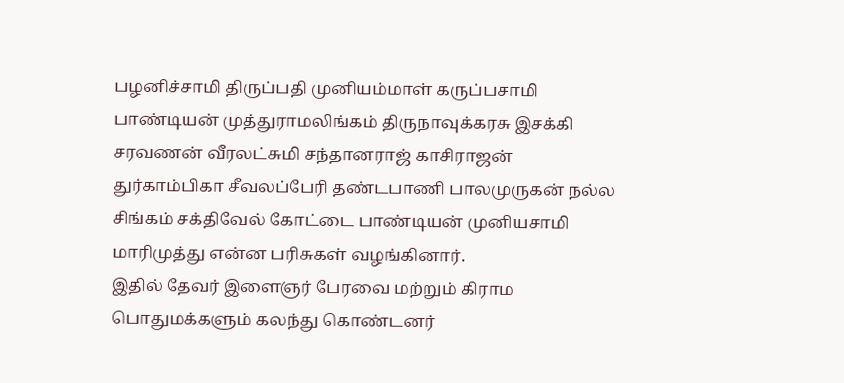பழனிச்சாமி திருப்பதி முனியம்மாள் கருப்பசாமி பாண்டியன் முத்துராமலிங்கம் திருநாவுக்கரசு இசக்கி சரவணன் வீரலட்சுமி சந்தானராஜ் காசிராஜன் துர்காம்பிகா சீவலப்பேரி தண்டபாணி பாலமுருகன் நல்ல சிங்கம் சக்திவேல் கோட்டை பாண்டியன் முனியசாமி மாரிமுத்து என்ன பரிசுகள் வழங்கினார்.
இதில் தேவர் இளைஞர் பேரவை மற்றும் கிராம பொதுமக்களும் கலந்து கொண்டனர்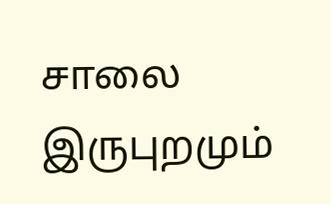சாலை இருபுறமும்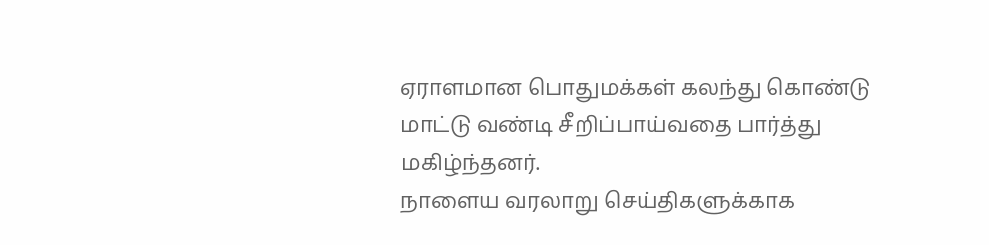ஏராளமான பொதுமக்கள் கலந்து கொண்டு மாட்டு வண்டி சீறிப்பாய்வதை பார்த்து மகிழ்ந்தனர்.
நாளைய வரலாறு செய்திகளுக்காக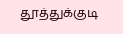தூத்துக்குடி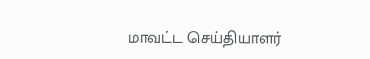மாவட்ட செய்தியாளர்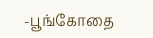-பூங்கோதை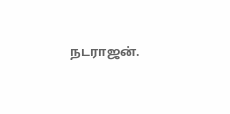நடராஜன்.